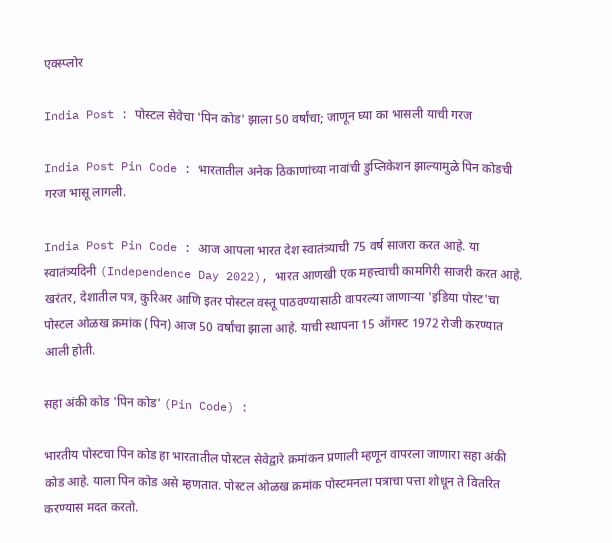एक्स्प्लोर

India Post : पोस्टल सेवेचा 'पिन कोड' झाला 50 वर्षांचा; जाणून घ्या का भासली याची गरज

India Post Pin Code : भारतातील अनेक ठिकाणांच्या नावांची डुप्लिकेशन झाल्यामुळे पिन कोडची गरज भासू लागली.

India Post Pin Code : आज आपला भारत देश स्वातंत्र्याची 75 वर्ष साजरा करत आहे. या स्वातंत्र्यदिनी (Independence Day 2022), भारत आणखी एक महत्त्वाची कामगिरी साजरी करत आहे. खरंतर, देशातील पत्र, कुरिअर आणि इतर पोस्टल वस्तू पाठवण्यासाठी वापरल्या जाणाऱ्या 'इंडिया पोस्ट'चा पोस्टल ओळख क्रमांक (पिन) आज 50 वर्षांचा झाला आहे. याची स्थापना 15 ऑगस्ट 1972 रोजी करण्यात आली होती.

सहा अंकी कोड 'पिन कोड' (Pin Code) :

भारतीय पोस्टचा पिन कोड हा भारतातील पोस्टल सेवेद्वारे क्रमांकन प्रणाली म्हणून वापरला जाणारा सहा अंकी कोड आहे. याला पिन कोड असे म्हणतात. पोस्टल ओळख क्रमांक पोस्टमनला पत्राचा पत्ता शोधून ते वितरित करण्यास मदत करतो.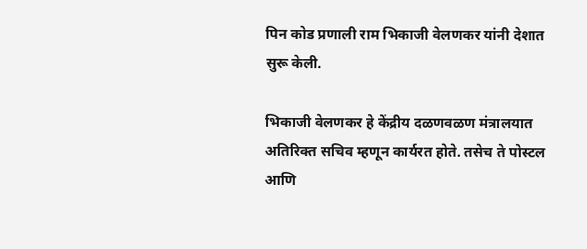पिन कोड प्रणाली राम भिकाजी वेलणकर यांनी देशात सुरू केली.

भिकाजी वेलणकर हे केंद्रीय दळणवळण मंत्रालयात अतिरिक्त सचिव म्हणून कार्यरत होते. तसेच ते पोस्टल आणि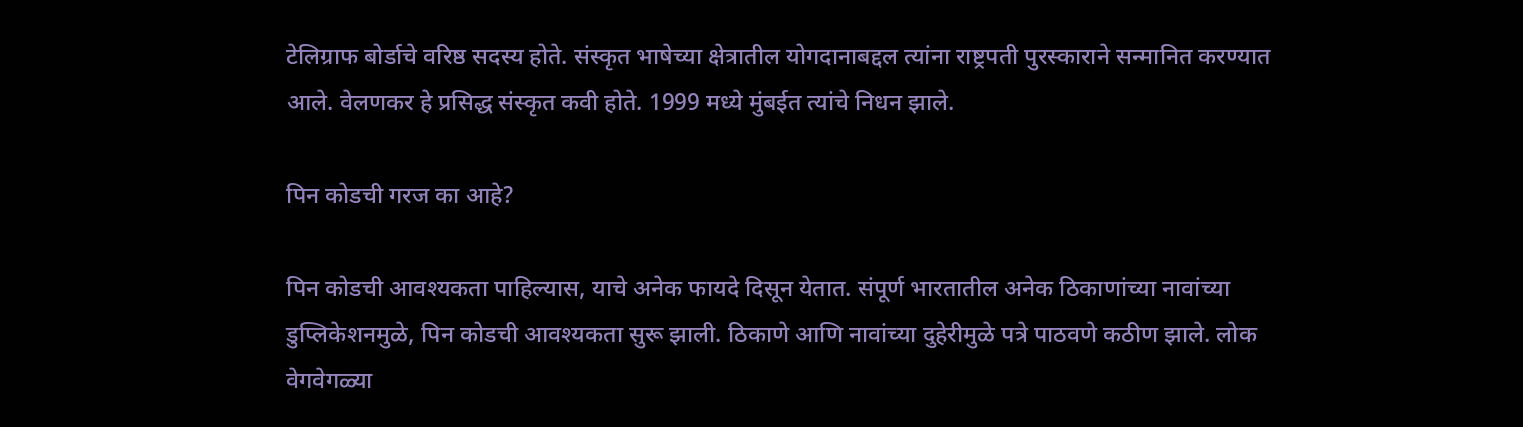टेलिग्राफ बोर्डाचे वरिष्ठ सदस्य होते. संस्कृत भाषेच्या क्षेत्रातील योगदानाबद्दल त्यांना राष्ट्रपती पुरस्काराने सन्मानित करण्यात आले. वेलणकर हे प्रसिद्ध संस्कृत कवी होते. 1999 मध्ये मुंबईत त्यांचे निधन झाले.

पिन कोडची गरज का आहे?

पिन कोडची आवश्यकता पाहिल्यास, याचे अनेक फायदे दिसून येतात. संपूर्ण भारतातील अनेक ठिकाणांच्या नावांच्या डुप्लिकेशनमुळे, पिन कोडची आवश्यकता सुरू झाली. ठिकाणे आणि नावांच्या दुहेरीमुळे पत्रे पाठवणे कठीण झाले. लोक वेगवेगळ्या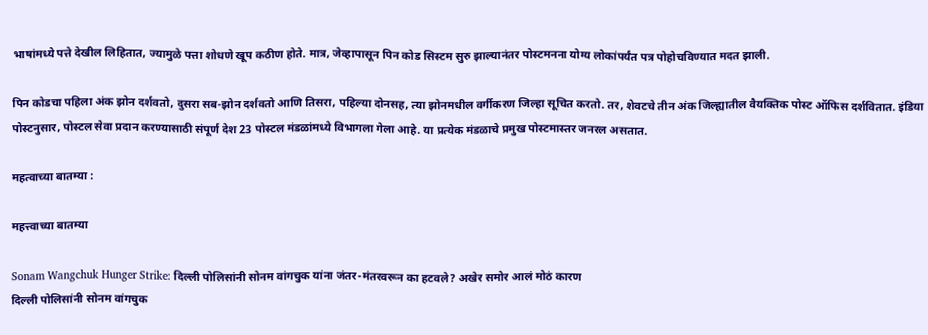भाषांमध्ये पत्ते देखील लिहितात, ज्यामुळे पत्ता शोधणे खूप कठीण होते. मात्र, जेव्हापासून पिन कोड सिस्टम सुरु झाल्यानंतर पोस्टमनना योग्य लोकांपर्यंत पत्र पोहोचविण्यात मदत झाली.

पिन कोडचा पहिला अंक झोन दर्शवतो, दुसरा सब-झोन दर्शवतो आणि तिसरा, पहिल्या दोनसह, त्या झोनमधील वर्गीकरण जिल्हा सूचित करतो. तर, शेवटचे तीन अंक जिल्ह्यातील वैयक्तिक पोस्ट ऑफिस दर्शवितात. इंडिया पोस्टनुसार, पोस्टल सेवा प्रदान करण्यासाठी संपूर्ण देश 23 पोस्टल मंडळांमध्ये विभागला गेला आहे. या प्रत्येक मंडळाचे प्रमुख पोस्टमास्तर जनरल असतात.

महत्वाच्या बातम्या :

महत्त्वाच्या बातम्या

Sonam Wangchuk Hunger Strike: दिल्ली पोलिसांनी सोनम वांगचुक यांना जंतर-मंतरवरून का हटवले? अखेर समोर आलं मोठं कारण
दिल्ली पोलिसांनी सोनम वांगचुक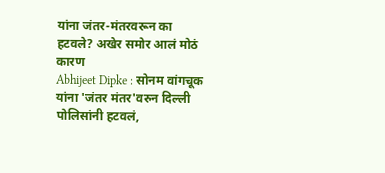यांना जंतर-मंतरवरून का हटवले? अखेर समोर आलं मोठं कारण
Abhijeet Dipke : सोनम वांगचूक यांना 'जंतर मंतर'वरुन दिल्ली पोलिसांनी हटवलं,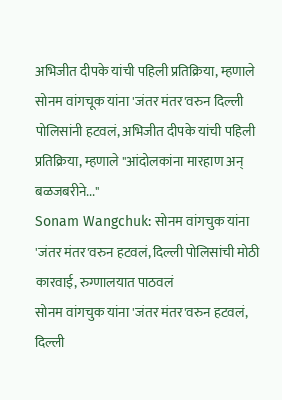अभिजीत दीपके यांची पहिली प्रतिक्रिया, म्हणाले
सोनम वांगचूक यांना 'जंतर मंतर'वरुन दिल्ली पोलिसांनी हटवलं, अभिजीत दीपके यांची पहिली प्रतिक्रिया, म्हणाले "आंदोलकांना मारहाण अन् बळजबरीने..."
Sonam Wangchuk: सोनम वांगचुक यांना 'जंतर मंतर'वरुन हटवलं, दिल्ली पोलिसांची मोठी कारवाई, रुग्णालयात पाठवलं
सोनम वांगचुक यांना 'जंतर मंतर'वरुन हटवलं, दिल्ली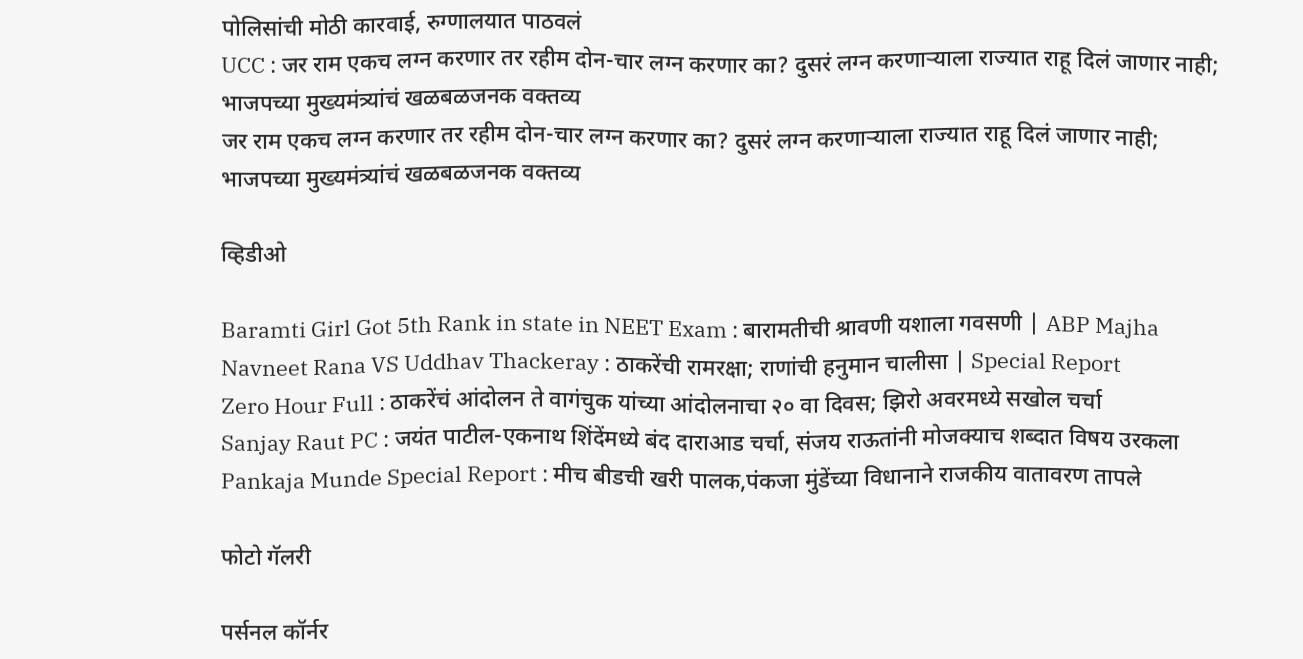पोलिसांची मोठी कारवाई, रुग्णालयात पाठवलं
UCC : जर राम एकच लग्न करणार तर रहीम दोन-चार लग्न करणार का? दुसरं लग्न करणाऱ्याला राज्यात राहू दिलं जाणार नाही; भाजपच्या मुख्यमंत्र्यांचं खळबळजनक वक्तव्य
जर राम एकच लग्न करणार तर रहीम दोन-चार लग्न करणार का? दुसरं लग्न करणाऱ्याला राज्यात राहू दिलं जाणार नाही; भाजपच्या मुख्यमंत्र्यांचं खळबळजनक वक्तव्य

व्हिडीओ

Baramti Girl Got 5th Rank in state in NEET Exam : बारामतीची श्रावणी यशाला गवसणी | ABP Majha
Navneet Rana VS Uddhav Thackeray : ठाकरेंची रामरक्षा; राणांची हनुमान चालीसा | Special Report
Zero Hour Full : ठाकरेंचं आंदोलन ते वागंचुक यांच्या आंदोलनाचा २० वा दिवस; झिरो अवरमध्ये सखोल चर्चा
Sanjay Raut PC : जयंत पाटील-एकनाथ शिंदेंमध्ये बंद दाराआड चर्चा, संजय राऊतांनी मोजक्याच शब्दात विषय उरकला
Pankaja Munde Special Report : मीच बीडची खरी पालक,पंकजा मुंडेंच्या विधानाने राजकीय वातावरण तापले

फोटो गॅलरी

पर्सनल कॉर्नर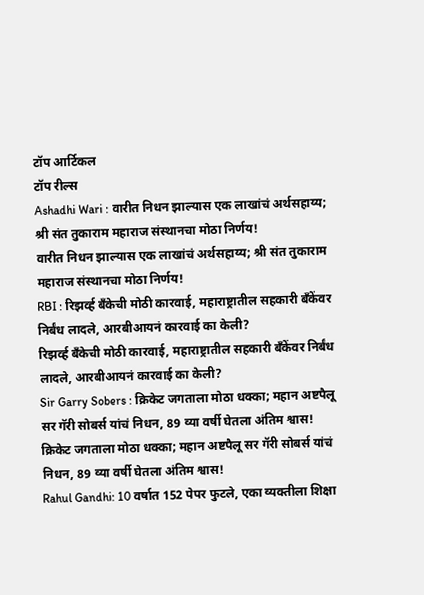टॉप आर्टिकल
टॉप रील्स
Ashadhi Wari : वारीत निधन झाल्यास एक लाखांचं अर्थसहाय्य; श्री संत तुकाराम महाराज संस्थानचा मोठा निर्णय!
वारीत निधन झाल्यास एक लाखांचं अर्थसहाय्य; श्री संत तुकाराम महाराज संस्थानचा मोठा निर्णय!
RBI : रिझर्व्ह बँकेची मोठी कारवाई, महाराष्ट्रातील सहकारी बँकेंवर निर्बंध लादले, आरबीआयनं कारवाई का केली?
रिझर्व्ह बँकेची मोठी कारवाई, महाराष्ट्रातील सहकारी बँकेंवर निर्बंध लादले, आरबीआयनं कारवाई का केली?
Sir Garry Sobers : क्रिकेट जगताला मोठा धक्का; महान अष्टपैलू सर गॅरी सोबर्स यांचं निधन, 89 व्या वर्षी घेतला अंतिम श्वास!
क्रिकेट जगताला मोठा धक्का; महान अष्टपैलू सर गॅरी सोबर्स यांचं निधन, 89 व्या वर्षी घेतला अंतिम श्वास!
Rahul Gandhi: 10 वर्षात 152 पेपर फुटले, एका व्यक्तीला शिक्षा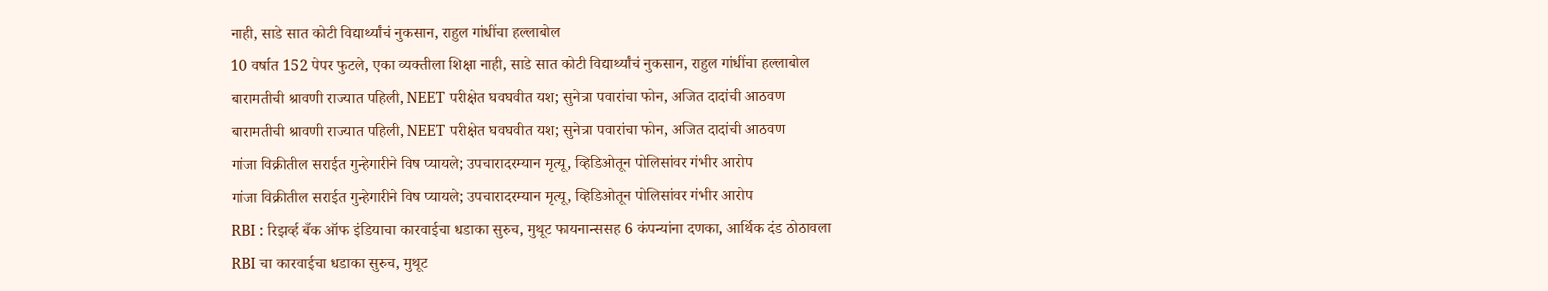नाही, साडे सात कोटी विद्यार्थ्यांचं नुकसान, राहुल गांधींचा हल्लाबोल
10 वर्षात 152 पेपर फुटले, एका व्यक्तीला शिक्षा नाही, साडे सात कोटी विद्यार्थ्यांचं नुकसान, राहुल गांधींचा हल्लाबोल
बारामतीची श्रावणी राज्यात पहिली, NEET परीक्षेत घवघवीत यश; सुनेत्रा पवारांचा फोन, अजित दादांची आठवण
बारामतीची श्रावणी राज्यात पहिली, NEET परीक्षेत घवघवीत यश; सुनेत्रा पवारांचा फोन, अजित दादांची आठवण
गांजा विक्रीतील सराईत गुन्हेगारीने विष प्यायले; उपचारादरम्यान मृत्यू, व्हिडिओतून पोलिसांवर गंभीर आरोप
गांजा विक्रीतील सराईत गुन्हेगारीने विष प्यायले; उपचारादरम्यान मृत्यू, व्हिडिओतून पोलिसांवर गंभीर आरोप
RBI : रिझर्व्ह बँक ऑफ इंडियाचा कारवाईचा धडाका सुरुच, मुथूट फायनान्ससह 6 कंपन्यांना दणका, आर्थिक दंड ठोठावला
RBI चा कारवाईचा धडाका सुरुच, मुथूट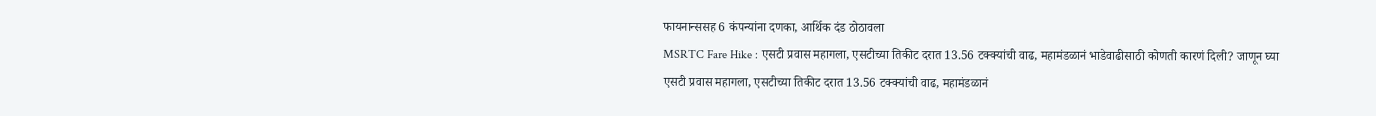फायनान्ससह 6 कंपन्यांना दणका, आर्थिक दंड ठोठावला
MSRTC Fare Hike : एसटी प्रवास महागला, एसटीच्या तिकीट दरात 13.56 टक्क्यांची वाढ, महामंडळानं भाडेवाढीसाठी कोणती कारणं दिली? जाणून घ्या
एसटी प्रवास महागला, एसटीच्या तिकीट दरात 13.56 टक्क्यांची वाढ, महामंडळानं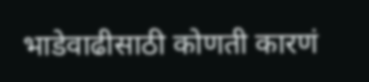भाडेवाढीसाठी कोणती कारणं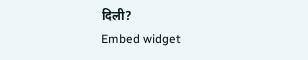दिली?
Embed widget